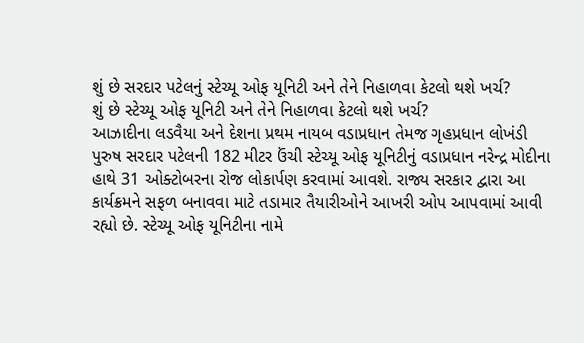શું છે સરદાર પટેલનું સ્ટેચ્યૂ ઓફ યૂનિટી અને તેને નિહાળવા કેટલો થશે ખર્ચ?
શું છે સ્ટેચ્યૂ ઓફ યૂનિટી અને તેને નિહાળવા કેટલો થશે ખર્ચ?
આઝાદીના લડવૈયા અને દેશના પ્રથમ નાયબ વડાપ્રધાન તેમજ ગૃહપ્રધાન લોખંડી પુરુષ સરદાર પટેલની 182 મીટર ઉંચી સ્ટેચ્યૂ ઓફ યૂનિટીનું વડાપ્રધાન નરેન્દ્ર મોદીના હાથે 31 ઓક્ટોબરના રોજ લોકાર્પણ કરવામાં આવશે. રાજ્ય સરકાર દ્વારા આ કાર્યક્રમને સફળ બનાવવા માટે તડામાર તૈયારીઓને આખરી ઓપ આપવામાં આવી રહ્યો છે. સ્ટેચ્યૂ ઓફ યૂનિટીના નામે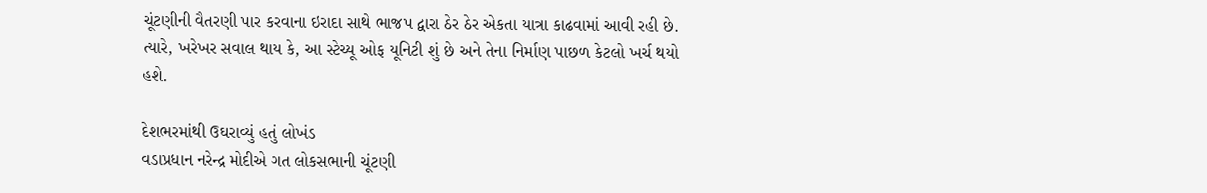ચૂંટણીની વૈતરણી પાર કરવાના ઇરાદા સાથે ભાજપ દ્વારા ઠેર ઠેર એકતા યાત્રા કાઢવામાં આવી રહી છે. ત્યારે, ખરેખર સવાલ થાય કે, આ સ્ટેચ્યૂ ઓફ યૂનિટી શું છે અને તેના નિર્માણ પાછળ કેટલો ખર્ચ થયો હશે.

દેશભરમાંથી ઉઘરાવ્યું હતું લોખંડ
વડાપ્રધાન નરેન્દ્ર મોદીએ ગત લોકસભાની ચૂંટણી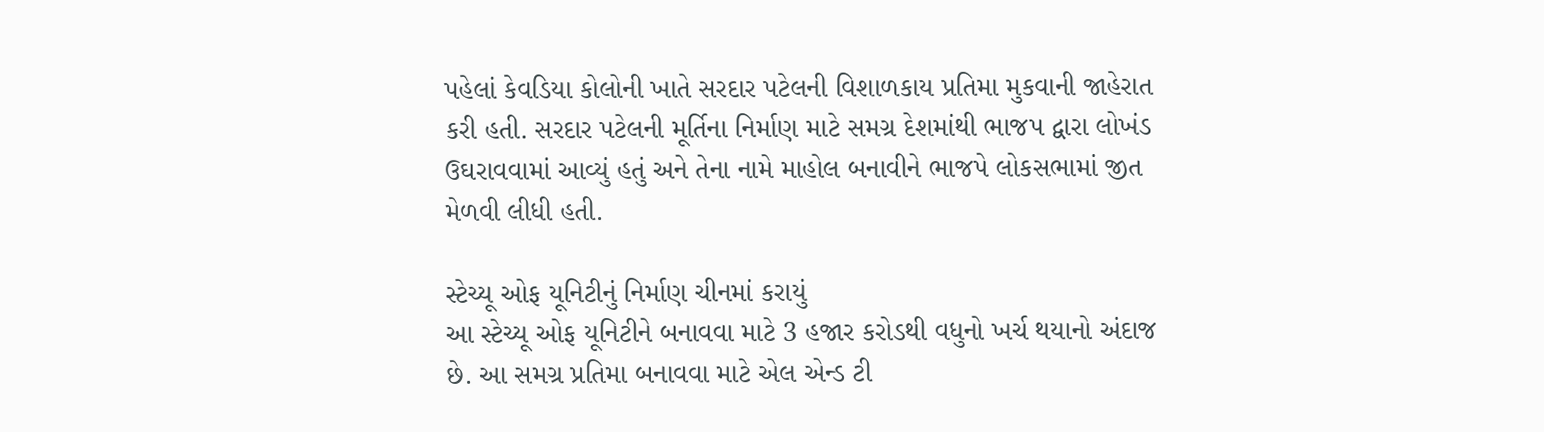પહેલાં કેવડિયા કોલોની ખાતે સરદાર પટેલની વિશાળકાય પ્રતિમા મુકવાની જાહેરાત કરી હતી. સરદાર પટેલની મૂર્તિના નિર્માણ માટે સમગ્ર દેશમાંથી ભાજપ દ્વારા લોખંડ ઉઘરાવવામાં આવ્યું હતું અને તેના નામે માહોલ બનાવીને ભાજપે લોકસભામાં જીત મેળવી લીધી હતી.

સ્ટેચ્યૂ ઓફ યૂનિટીનું નિર્માણ ચીનમાં કરાયું
આ સ્ટેચ્યૂ ઓફ યૂનિટીને બનાવવા માટે 3 હજાર કરોડથી વધુનો ખર્ચ થયાનો અંદાજ છે. આ સમગ્ર પ્રતિમા બનાવવા માટે એલ એન્ડ ટી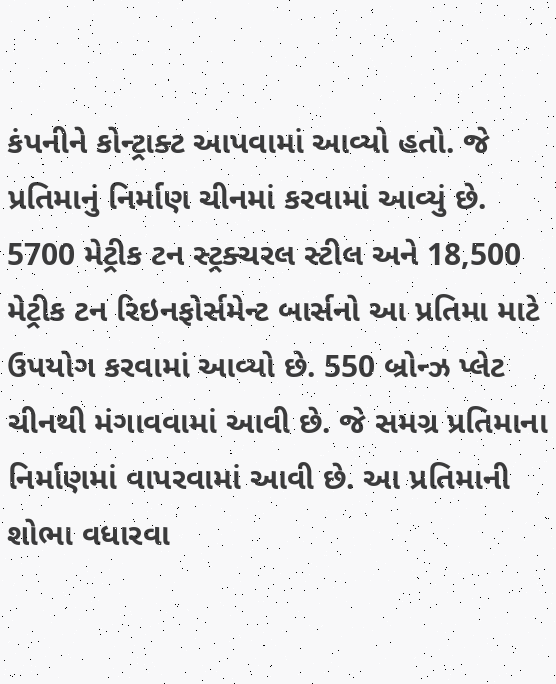કંપનીને કોન્ટ્રાક્ટ આપવામાં આવ્યો હતો. જે પ્રતિમાનું નિર્માણ ચીનમાં કરવામાં આવ્યું છે. 5700 મેટ્રીક ટન સ્ટ્રક્ચરલ સ્ટીલ અને 18,500 મેટ્રીક ટન રિઇનફોર્સમેન્ટ બાર્સનો આ પ્રતિમા માટે ઉપયોગ કરવામાં આવ્યો છે. 550 બ્રોન્ઝ પ્લેટ ચીનથી મંગાવવામાં આવી છે. જે સમગ્ર પ્રતિમાના નિર્માણમાં વાપરવામાં આવી છે. આ પ્રતિમાની શોભા વધારવા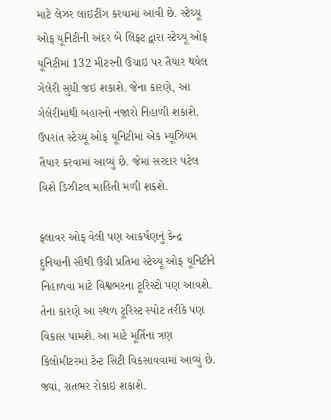માટે લેઝર લાઇટીંગ કરવામાં આવી છે. સ્ટેચ્યૂ ઓફ યૂનિટીની અંદર બે લિફ્ટ દ્વારા સ્ટેચ્યૂ ઓફ યૂનિટીમાં 132 મીટરની ઉંચાઇ પર તૈયાર થયેલ ગેલેરી સુધી જઇ શકાશે. જેના કારણે, આ ગેલેરીમાંથી બહારનો નજારો નિહાળી શકાશે. ઉપરાંત સ્ટેચ્યૂ ઓફ યૂનિટીમાં એક મ્યૂઝિયમ તૈયાર કરવામાં આવ્યું છે. જેમાં સરદાર પટેલ વિશે ડિઝીટલ માહિતી મળી શકશે.

ફ્લાવર ઓફ વેલી પણ આકર્ષણનું કેન્દ્ર
દુનિયાની સૌથી ઉંચી પ્રતિમા સ્ટેચ્યૂ ઓફ યૂનિટીને નિહાળવા માટે વિશ્વભરના ટૂરિસ્ટો પણ આવશે. તેના કારણે આ સ્થળ ટૂરિસ્ટ સ્પોટ તરીકે પણ વિકાસ પામશે. આ માટે મૂર્તિના ત્રણ કિલોમીટરમાં ટેન્ટ સિટી વિકસાવવામાં આવ્યું છે. જ્યાં, રાતભર રોકાઇ શકાશે.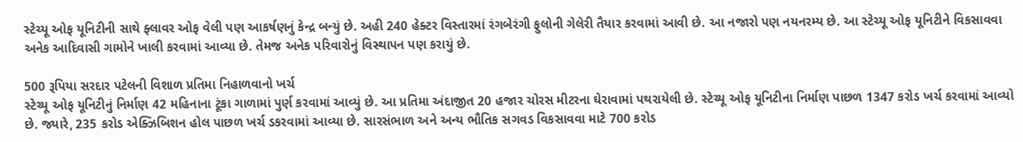સ્ટેચ્યૂ ઓફ યૂનિટીની સાથે ફ્લાવર ઓફ વેલી પણ આકર્ષણનું કેન્દ્ર બન્યું છે. અહી 240 હેક્ટર વિસ્તારમાં રંગબેરંગી ફુલોની ગેલેરી તૈયાર કરવામાં આવી છે. આ નજારો પણ નયનરમ્ય છે. આ સ્ટેચ્યૂ ઓફ યૂનિટીને વિકસાવવા અનેક આદિવાસી ગામોને ખાલી કરવામાં આવ્યા છે. તેમજ અનેક પરિવારોનું વિસ્થાપન પણ કરાયું છે.

500 રૂપિયા સરદાર પટેલની વિશાળ પ્રતિમા નિહાળવાનો ખર્ચ
સ્ટેચ્યૂ ઓફ યૂનિટીનું નિર્માણ 42 મહિનાના ટૂંકા ગાળામાં પુર્ણ કરવામાં આવ્યું છે. આ પ્રતિમા અંદાજીત 20 હજાર ચોરસ મીટરના ઘેરાવામાં પથરાયેલી છે. સ્ટેચ્યૂ ઓફ યૂનિટીના નિર્માણ પાછળ 1347 કરોડ ખર્ચ કરવામાં આવ્યો છે. જ્યારે, 235 કરોડ એક્ઝિબિશન હોલ પાછળ ખર્ચ ડકરવામાં આવ્યા છે. સારસંભાળ અને અન્ય ભૌતિક સગવડ વિકસાવવા માટે 700 કરોડ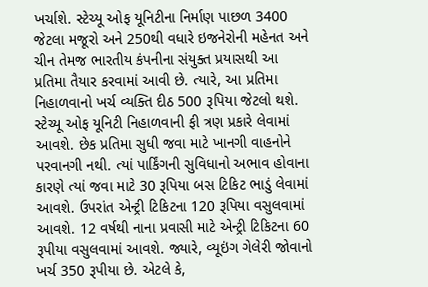ખર્ચાશે. સ્ટેચ્યૂ ઓફ યૂનિટીના નિર્માણ પાછળ 3400 જેટલા મજૂરો અને 250થી વધારે ઇજનેરોની મહેનત અને ચીન તેમજ ભારતીય કંપનીના સંયુક્ત પ્રયાસથી આ પ્રતિમા તૈયાર કરવામાં આવી છે. ત્યારે, આ પ્રતિમા નિહાળવાનો ખર્ચ વ્યક્તિ દીઠ 500 રૂપિયા જેટલો થશે. સ્ટેચ્યૂ ઓફ યૂનિટી નિહાળવાની ફી ત્રણ પ્રકારે લેવામાં આવશે. છેક પ્રતિમા સુધી જવા માટે ખાનગી વાહનોને પરવાનગી નથી. ત્યાં પાર્કિંગની સુવિધાનો અભાવ હોવાના કારણે ત્યાં જવા માટે 30 રૂપિયા બસ ટિકિટ ભાડું લેવામાં આવશે. ઉપરાંત એન્ટ્રી ટિકિટના 120 રૂપિયા વસુલવામાં આવશે. 12 વર્ષથી નાના પ્રવાસી માટે એન્ટ્રી ટિકિટના 60 રૂપીયા વસુલવામાં આવશે. જ્યારે, વ્યૂઇંગ ગેલેરી જોવાનો ખર્ચ 350 રૂપીયા છે. એટલે કે,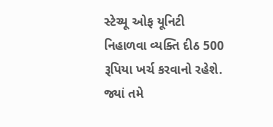સ્ટેચ્યૂ ઓફ યૂનિટી નિહાળવા વ્યક્તિ દીઠ 500 રૂપિયા ખર્ચ કરવાનો રહેશે. જ્યાં તમે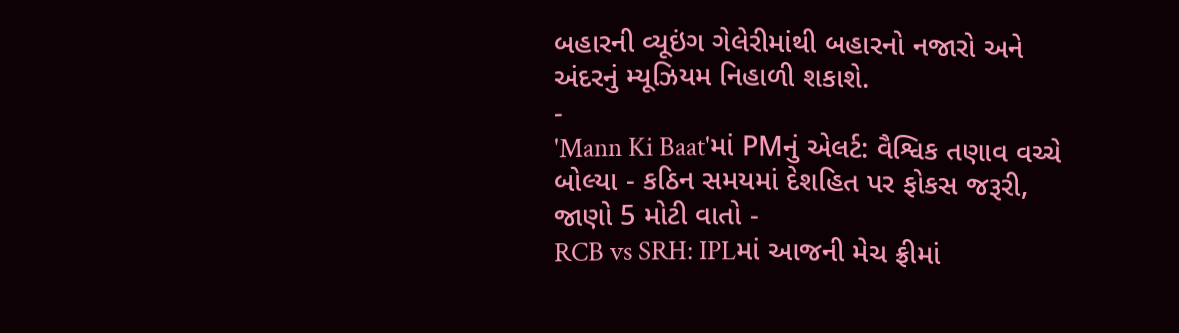બહારની વ્યૂઇંગ ગેલેરીમાંથી બહારનો નજારો અને અંદરનું મ્યૂઝિયમ નિહાળી શકાશે.
-
'Mann Ki Baat'માં PMનું એલર્ટ: વૈશ્વિક તણાવ વચ્ચે બોલ્યા - કઠિન સમયમાં દેશહિત પર ફોકસ જરૂરી, જાણો 5 મોટી વાતો -
RCB vs SRH: IPLમાં આજની મેચ ફ્રીમાં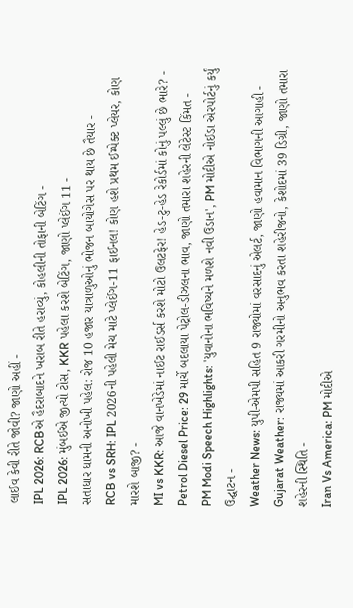લાઈવ કેવી રીતે જોવી? જાણો અહીં -
IPL 2026: RCBએ હૈદરાબાદને ખરાબ રીતે હરાવ્યું, કોહલીની તોફાની બેટિંગ -
IPL 2026: મુંબઈએ જીત્યો ટોસ, KKR પહેલા કરશે બેટિંગ, જાણો પ્લેઈંગ 11 -
સતાધાર ધામની અનોખી પહેલ: રોજ 10 હજાર યાત્રાળુઓનું ભોજન બાયોગેસ પર થાય છે તૈયાર -
RCB vs SRH: IPL 2026ની પહેલી મેચ માટે પ્લેઈંગ-11 ફાઈનલ! કોણ હશે પ્રથમ ઈમ્પેક્ટ પ્લેયર, કોણ મારશે બાજી? -
MI vs KKR: આજે વાનખેડેમાં નાઈટ રાઈડર્સ કરશે મોટો ઉલટફેર! હેડ-ટુ-હેડ રેકોર્ડમાં કોનું પલ્લું છે ભારે? -
Petrol Diesel Price: 29 માર્ચે બદલાયા પેટ્રોલ-ડીઝલના ભાવ, જાણો તમારા શહેરની લેટેસ્ટ કિંમત -
PM Modi Speech Highlights: 'યુવાનોના ભવિષ્યને મળશે નવી ઉડાન', PM મોદીએ નોઈડા એરપોર્ટનું કર્યું ઉદ્ઘાટન -
Weather News: યુપી-એમપી સહિત 9 રાજ્યોમાં વરસાદનું એલર્ટ, જાણો હવામાન વિભાગની આગાહી -
Gujarat Weather: રાજ્યમાં આકરી ગરમીનો અનુભવ કરતા શહેરીજનો, કેશોદમાં 39 ડિગ્રી, જાણો તમારા શહેરની સ્થિતિ -
Iran Vs America: PM મોદીએ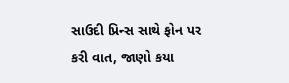સાઉદી પ્રિન્સ સાથે ફોન પર કરી વાત, જાણો કયા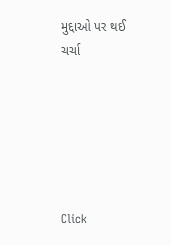મુદ્દાઓ પર થઈ ચર્ચા






Click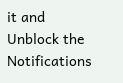it and Unblock the Notifications